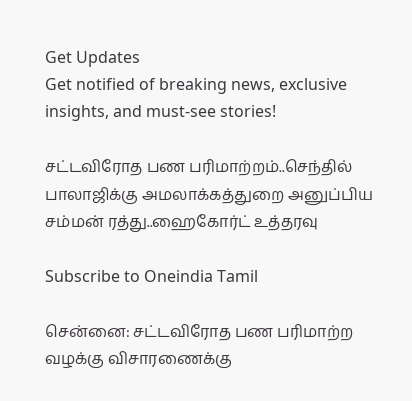Get Updates
Get notified of breaking news, exclusive insights, and must-see stories!

சட்டவிரோத பண பரிமாற்றம்..செந்தில் பாலாஜிக்கு அமலாக்கத்துறை அனுப்பிய சம்மன் ரத்து..ஹைகோர்ட் உத்தரவு

Subscribe to Oneindia Tamil

சென்னை: சட்டவிரோத பண பரிமாற்ற வழக்கு விசாரணைக்கு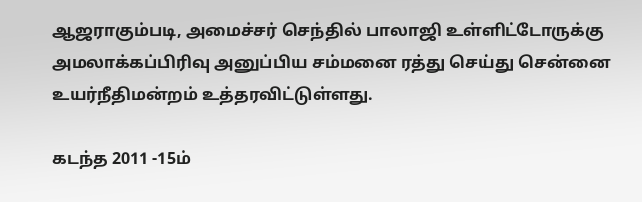ஆஜராகும்படி, அமைச்சர் செந்தில் பாலாஜி உள்ளிட்டோருக்கு அமலாக்கப்பிரிவு அனுப்பிய சம்மனை ரத்து செய்து சென்னை உயர்நீதிமன்றம் உத்தரவிட்டுள்ளது.

கடந்த 2011 -15ம்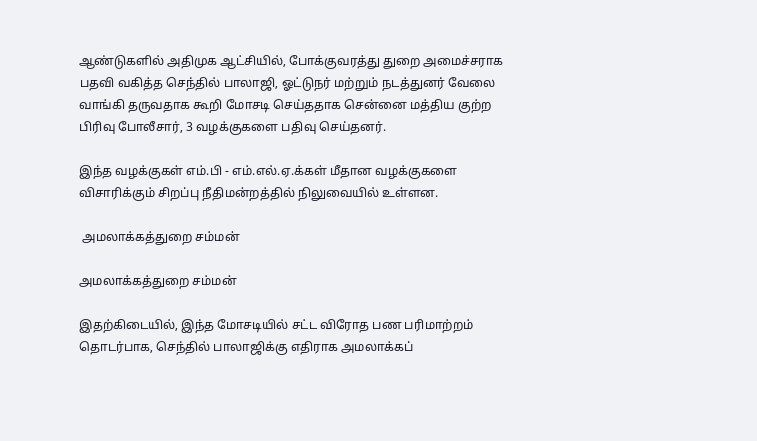ஆண்டுகளில் அதிமுக ஆட்சியில், போக்குவரத்து துறை அமைச்சராக பதவி வகித்த செந்தில் பாலாஜி, ஓட்டுநர் மற்றும் நடத்துனர் வேலை வாங்கி தருவதாக கூறி மோசடி செய்ததாக சென்னை மத்திய குற்ற பிரிவு போலீசார், 3 வழக்குகளை பதிவு செய்தனர்.

இந்த வழக்குகள் எம்.பி - எம்.எல்.ஏ.க்கள் மீதான வழக்குகளை விசாரிக்கும் சிறப்பு நீதிமன்றத்தில் நிலுவையில் உள்ளன.

 அமலாக்கத்துறை சம்மன்

அமலாக்கத்துறை சம்மன்

இதற்கிடையில், இந்த மோசடியில் சட்ட விரோத பண பரிமாற்றம் தொடர்பாக, செந்தில் பாலாஜிக்கு எதிராக அமலாக்கப்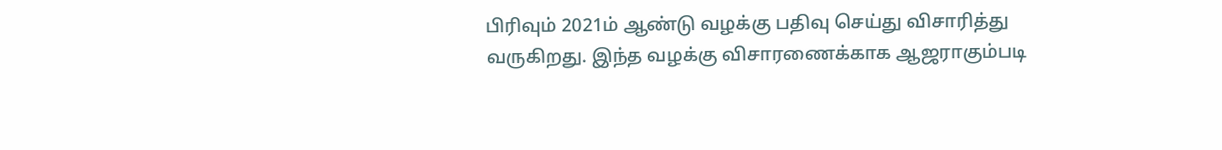பிரிவும் 2021ம் ஆண்டு வழக்கு பதிவு செய்து விசாரித்து வருகிறது. இந்த வழக்கு விசாரணைக்காக ஆஜராகும்படி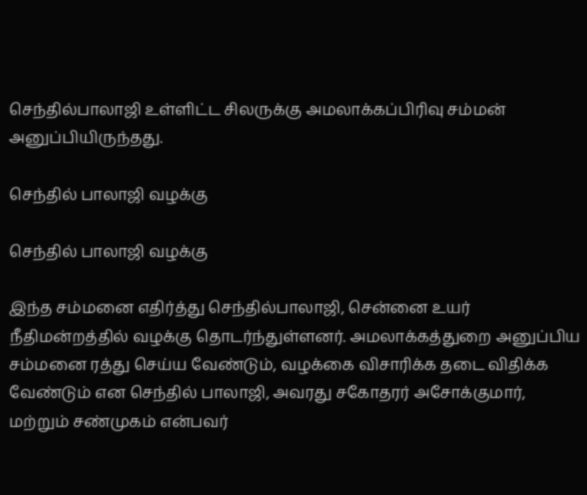செந்தில்பாலாஜி உள்ளிட்ட சிலருக்கு அமலாக்கப்பிரிவு சம்மன் அனுப்பியிருந்தது.

செந்தில் பாலாஜி வழக்கு

செந்தில் பாலாஜி வழக்கு

இந்த சம்மனை எதிர்த்து செந்தில்பாலாஜி, சென்னை உயர் நீதிமன்றத்தில் வழக்கு தொடர்ந்துள்ளனர். அமலாக்கத்துறை அனுப்பிய சம்மனை ரத்து செய்ய வேண்டும், வழக்கை விசாரிக்க தடை விதிக்க வேண்டும் என செந்தில் பாலாஜி, அவரது சகோதரர் அசோக்குமார், மற்றும் சண்முகம் என்பவர்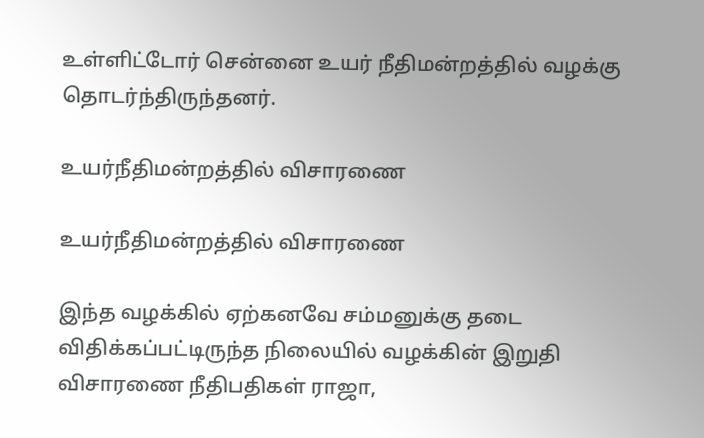உள்ளிட்டோர் சென்னை உயர் நீதிமன்றத்தில் வழக்கு தொடர்ந்திருந்தனர்.

உயர்நீதிமன்றத்தில் விசாரணை

உயர்நீதிமன்றத்தில் விசாரணை

இந்த வழக்கில் ஏற்கனவே சம்மனுக்கு தடை விதிக்கப்பட்டிருந்த நிலையில் வழக்கின் இறுதி விசாரணை நீதிபதிகள் ராஜா,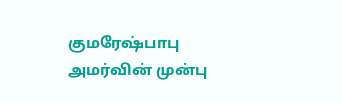குமரேஷ்பாபு அமர்வின் முன்பு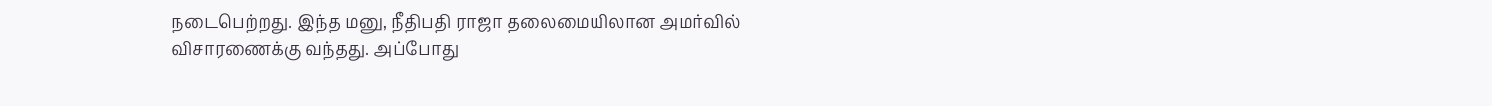நடைபெற்றது. இந்த மனு, நீதிபதி ராஜா தலைமையிலான அமர்வில் விசாரணைக்கு வந்தது. அப்போது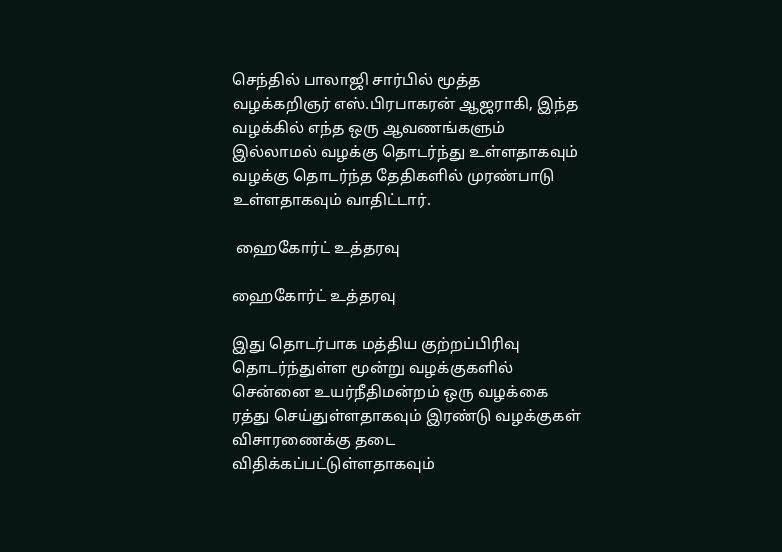செந்தில் பாலாஜி சார்பில் மூத்த வழக்கறிஞர் எஸ்.பிரபாகரன் ஆஜராகி, இந்த வழக்கில் எந்த ஒரு ஆவணங்களும் இல்லாமல் வழக்கு தொடர்ந்து உள்ளதாகவும் வழக்கு தொடர்ந்த தேதிகளில் முரண்பாடு உள்ளதாகவும் வாதிட்டார்.

 ஹைகோர்ட் உத்தரவு

ஹைகோர்ட் உத்தரவு

இது தொடர்பாக மத்திய குற்றப்பிரிவு தொடர்ந்துள்ள மூன்று வழக்குகளில் சென்னை உயர்நீதிமன்றம் ஒரு வழக்கை ரத்து செய்துள்ளதாகவும் இரண்டு வழக்குகள் விசாரணைக்கு தடை விதிக்கப்பட்டுள்ளதாகவும்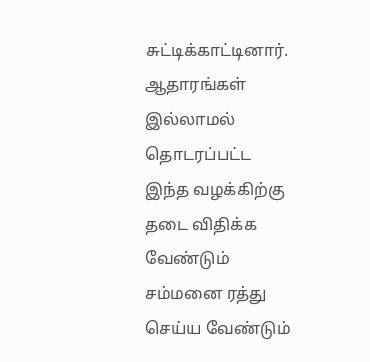சுட்டிக்காட்டினார். ஆதாரங்கள் இல்லாமல் தொடரப்பட்ட இந்த வழக்கிற்கு தடை விதிக்க வேண்டும் சம்மனை ரத்து செய்ய வேண்டும்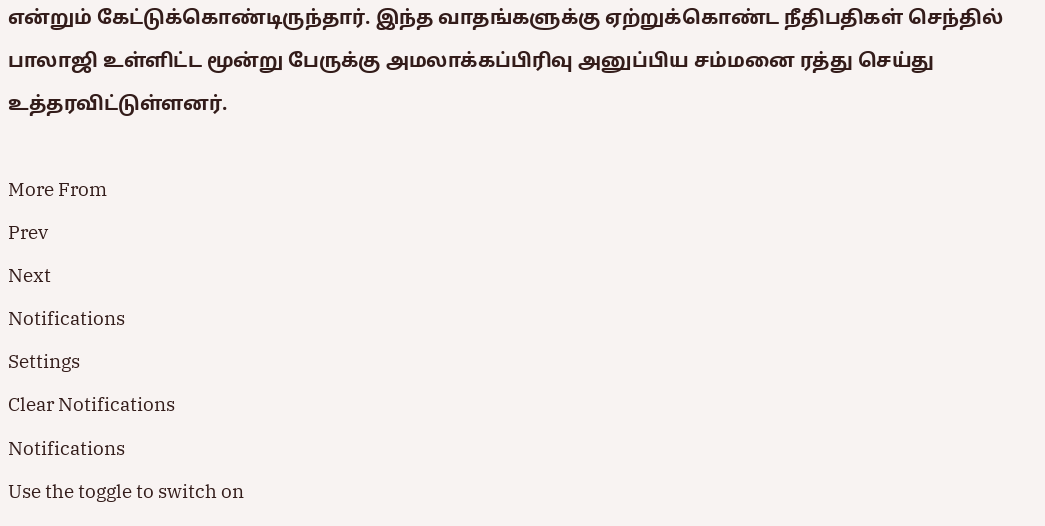என்றும் கேட்டுக்கொண்டிருந்தார். இந்த வாதங்களுக்கு ஏற்றுக்கொண்ட நீதிபதிகள் செந்தில் பாலாஜி உள்ளிட்ட மூன்று பேருக்கு அமலாக்கப்பிரிவு அனுப்பிய சம்மனை ரத்து செய்து உத்தரவிட்டுள்ளனர்.

More From
Prev
Next
Notifications
Settings
Clear Notifications
Notifications
Use the toggle to switch on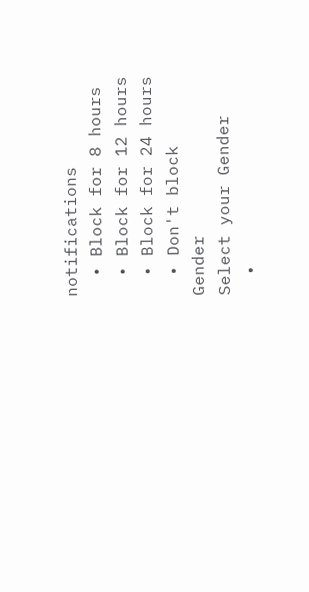notifications
  • Block for 8 hours
  • Block for 12 hours
  • Block for 24 hours
  • Don't block
Gender
Select your Gender
  •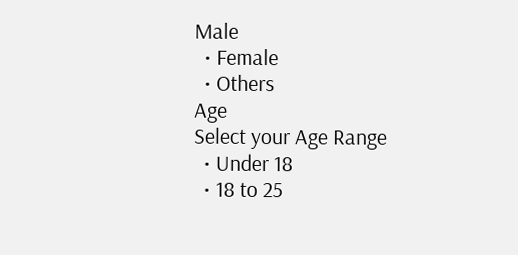Male
  • Female
  • Others
Age
Select your Age Range
  • Under 18
  • 18 to 25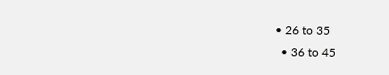• 26 to 35
  • 36 to 45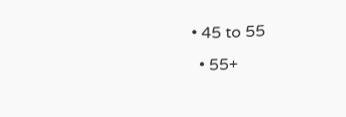• 45 to 55
  • 55+